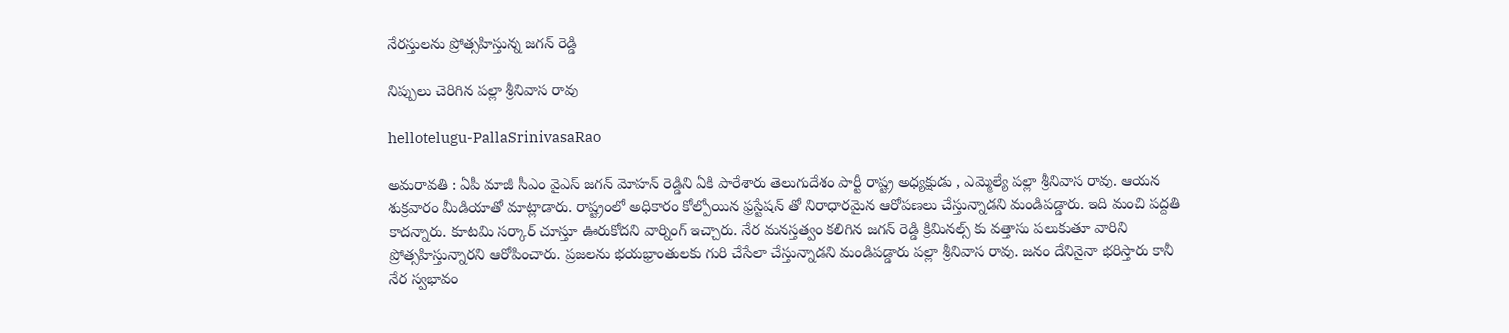నేర‌స్తుల‌ను ప్రోత్స‌హిస్తున్న జ‌గ‌న్ రెడ్డి

నిప్పులు చెరిగిన ప‌ల్లా శ్రీ‌నివాస రావు

hellotelugu-PallaSrinivasaRao

అమ‌రావ‌తి : ఏపీ మాజీ సీఎం వైఎస్ జ‌గ‌న్ మోహ‌న్ రెడ్డిని ఏకి పారేశారు తెలుగుదేశం పార్టీ రాష్ట్ర అధ్య‌క్షుడు , ఎమ్మెల్యే ప‌ల్లా శ్రీ‌నివాస రావు. ఆయ‌న శుక్ర‌వారం మీడియాతో మాట్లాడారు. రాష్ట్రంలో అధికారం కోల్పోయిన ఫ్ర‌స్టేష‌న్ తో నిరాధార‌మైన ఆరోప‌ణ‌లు చేస్తున్నాడ‌ని మండిప‌డ్డారు. ఇది మంచి ప‌ద్ద‌తి కాద‌న్నారు. కూట‌మి స‌ర్కార్ చూస్తూ ఊరుకోద‌ని వార్నింగ్ ఇచ్చారు. నేర మన‌స్త‌త్వం క‌లిగిన జ‌గ‌న్ రెడ్డి క్రిమిన‌ల్స్ కు వ‌త్తాసు ప‌లుకుతూ వారిని ప్రోత్స‌హిస్తున్నార‌ని ఆరోపించారు. ప్ర‌జ‌ల‌ను భ‌య‌భ్రాంతుల‌కు గురి చేసేలా చేస్తున్నాడ‌ని మండిప‌డ్డారు ప‌ల్లా శ్రీ‌నివాస రావు. జ‌నం దేనినైనా భ‌రిస్తారు కానీ నేర స్వ‌భావం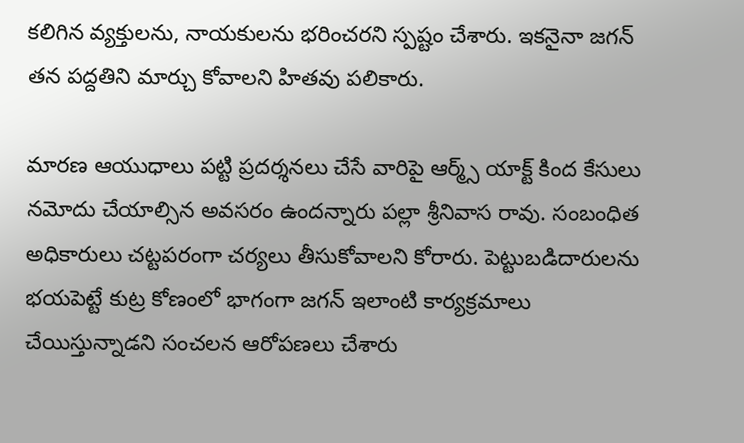క‌లిగిన వ్య‌క్తుల‌ను, నాయ‌కుల‌ను భ‌రించ‌ర‌ని స్ప‌ష్టం చేశారు. ఇక‌నైనా జ‌గ‌న్ త‌న ప‌ద్ద‌తిని మార్చు కోవాల‌ని హిత‌వు ప‌లికారు.

మారణ ఆయుధాలు పట్టి ప్రదర్శనలు చేసే వారిపై ఆర్మ్స్ యాక్ట్ కింద కేసులు నమోదు చేయాల్సిన అవసరం ఉందన్నారు ప‌ల్లా శ్రీ‌నివాస రావు. సంబంధిత అధికారులు చట్టపరంగా చర్యలు తీసుకోవాలని కోరారు. పెట్టుబడిదారులను భయపెట్టే కుట్ర కోణంలో భాగంగా జగన్ ఇలాంటి కార్యక్రమాలు చేయిస్తున్నాడని సంచ‌ల‌న ఆరోప‌ణ‌లు చేశారు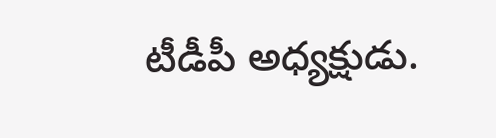టీడీపీ అధ్య‌క్షుడు.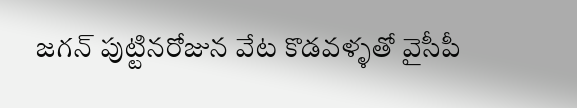జగన్ పుట్టినరోజున వేట కొడవళ్ళతో వైసీపీ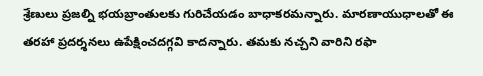శ్రేణులు ప్రజల్ని భయబ్రాంతులకు గురిచేయడం బాధాక‌ర‌మ‌న్నారు. మారణాయుధాలతో ఈ తరహా ప్రదర్శనలు ఉపేక్షించదగ్గవి కాద‌న్నారు. తమకు నచ్చని వారిని రఫా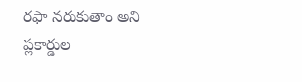రఫా నరుకుతాం అని ప్లకార్డుల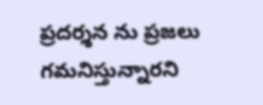ప్రదర్శన ను ప్రజలు గమనిస్తున్నారని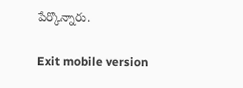పేర్కొన్నారు.

Exit mobile version